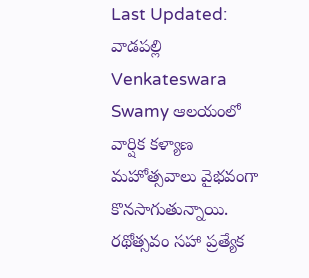Last Updated:
వాడపల్లి Venkateswara Swamy ఆలయంలో వార్షిక కళ్యాణ మహోత్సవాలు వైభవంగా కొనసాగుతున్నాయి. రథోత్సవం సహా ప్రత్యేక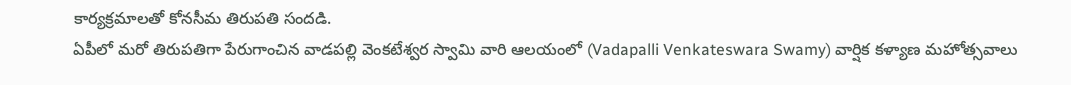కార్యక్రమాలతో కోనసీమ తిరుపతి సందడి.
ఏపీలో మరో తిరుపతిగా పేరుగాంచిన వాడపల్లి వెంకటేశ్వర స్వామి వారి ఆలయంలో (Vadapalli Venkateswara Swamy) వార్షిక కళ్యాణ మహోత్సవాలు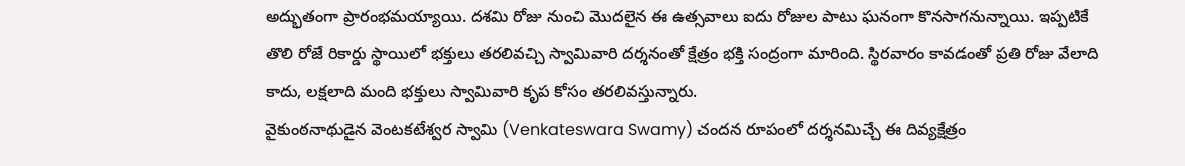అద్భుతంగా ప్రారంభమయ్యాయి. దశమి రోజు నుంచి మొదలైన ఈ ఉత్సవాలు ఐదు రోజుల పాటు ఘనంగా కొనసాగనున్నాయి. ఇప్పటికే తొలి రోజే రికార్డు స్థాయిలో భక్తులు తరలివచ్చి స్వామివారి దర్శనంతో క్షేత్రం భక్తి సంద్రంగా మారింది. స్థిరవారం కావడంతో ప్రతి రోజు వేలాది కాదు, లక్షలాది మంది భక్తులు స్వామివారి కృప కోసం తరలివస్తున్నారు.
వైకుంఠనాథుడైన వెంటకటేశ్వర స్వామి (Venkateswara Swamy) చందన రూపంలో దర్శనమిచ్చే ఈ దివ్యక్షేత్రం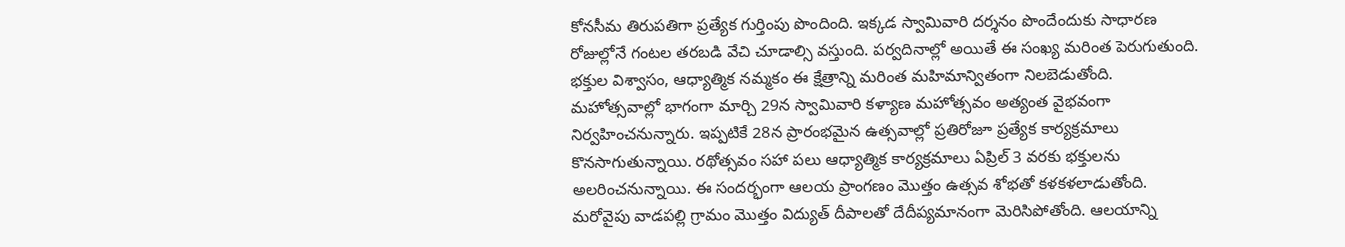కోనసీమ తిరుపతిగా ప్రత్యేక గుర్తింపు పొందింది. ఇక్కడ స్వామివారి దర్శనం పొందేందుకు సాధారణ రోజుల్లోనే గంటల తరబడి వేచి చూడాల్సి వస్తుంది. పర్వదినాల్లో అయితే ఈ సంఖ్య మరింత పెరుగుతుంది. భక్తుల విశ్వాసం, ఆధ్యాత్మిక నమ్మకం ఈ క్షేత్రాన్ని మరింత మహిమాన్వితంగా నిలబెడుతోంది.
మహోత్సవాల్లో భాగంగా మార్చి 29న స్వామివారి కళ్యాణ మహోత్సవం అత్యంత వైభవంగా నిర్వహించనున్నారు. ఇప్పటికే 28న ప్రారంభమైన ఉత్సవాల్లో ప్రతిరోజూ ప్రత్యేక కార్యక్రమాలు కొనసాగుతున్నాయి. రథోత్సవం సహా పలు ఆధ్యాత్మిక కార్యక్రమాలు ఏప్రిల్ 3 వరకు భక్తులను అలరించనున్నాయి. ఈ సందర్భంగా ఆలయ ప్రాంగణం మొత్తం ఉత్సవ శోభతో కళకళలాడుతోంది.
మరోవైపు వాడపల్లి గ్రామం మొత్తం విద్యుత్ దీపాలతో దేదీప్యమానంగా మెరిసిపోతోంది. ఆలయాన్ని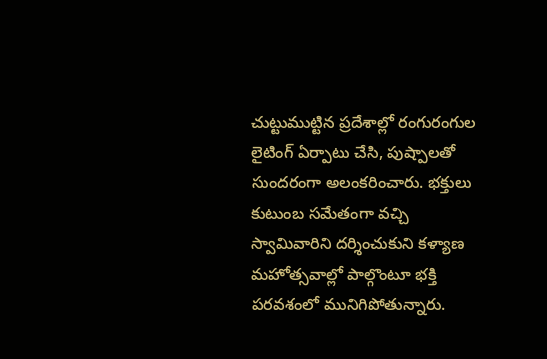చుట్టుముట్టిన ప్రదేశాల్లో రంగురంగుల లైటింగ్ ఏర్పాటు చేసి, పుష్పాలతో సుందరంగా అలంకరించారు. భక్తులు కుటుంబ సమేతంగా వచ్చి స్వామివారిని దర్శించుకుని కళ్యాణ మహోత్సవాల్లో పాల్గొంటూ భక్తి పరవశంలో మునిగిపోతున్నారు.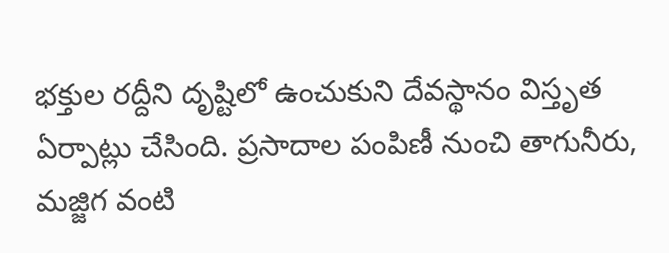భక్తుల రద్దీని దృష్టిలో ఉంచుకుని దేవస్థానం విస్తృత ఏర్పాట్లు చేసింది. ప్రసాదాల పంపిణీ నుంచి తాగునీరు, మజ్జిగ వంటి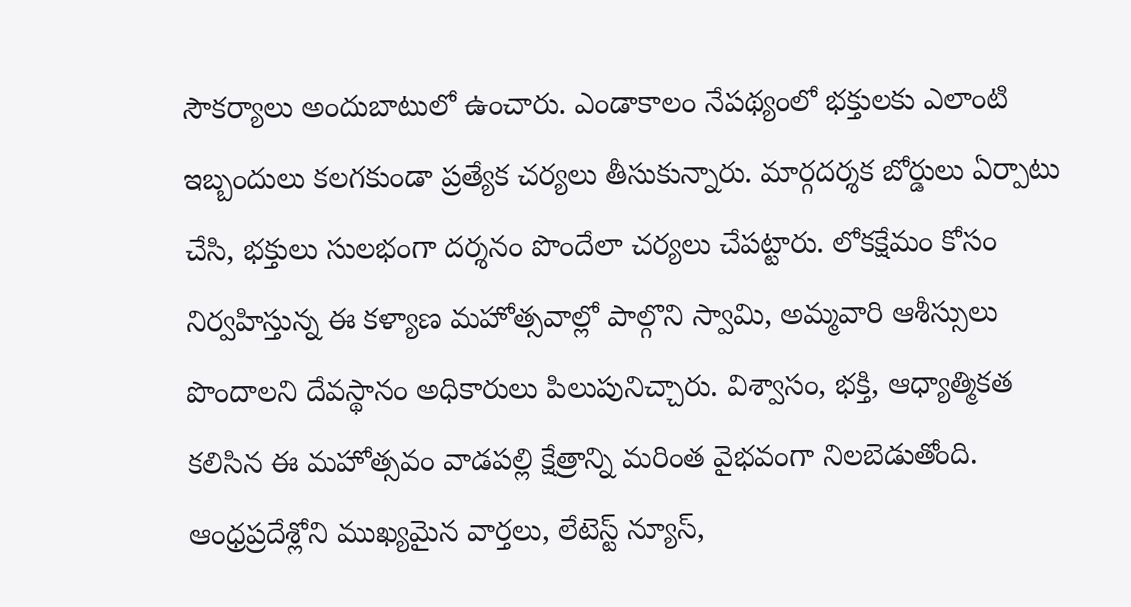సౌకర్యాలు అందుబాటులో ఉంచారు. ఎండాకాలం నేపథ్యంలో భక్తులకు ఎలాంటి ఇబ్బందులు కలగకుండా ప్రత్యేక చర్యలు తీసుకున్నారు. మార్గదర్శక బోర్డులు ఏర్పాటు చేసి, భక్తులు సులభంగా దర్శనం పొందేలా చర్యలు చేపట్టారు. లోకక్షేమం కోసం నిర్వహిస్తున్న ఈ కళ్యాణ మహోత్సవాల్లో పాల్గొని స్వామి, అమ్మవారి ఆశీస్సులు పొందాలని దేవస్థానం అధికారులు పిలుపునిచ్చారు. విశ్వాసం, భక్తి, ఆధ్యాత్మికత కలిసిన ఈ మహోత్సవం వాడపల్లి క్షేత్రాన్ని మరింత వైభవంగా నిలబెడుతోంది.
ఆంధ్రప్రదేశ్లోని ముఖ్యమైన వార్తలు, లేటెస్ట్ న్యూస్,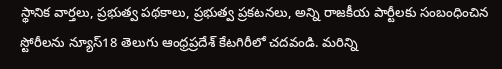స్థానిక వార్తలు, ప్రభుత్వ పథకాలు, ప్రభుత్వ ప్రకటనలు, అన్ని రాజకీయ పార్టీలకు సంబంధించిన స్టోరీలను న్యూస్18 తెలుగు ఆంధ్రప్రదేశ్ కేటగిరీలో చదవండి. మరిన్ని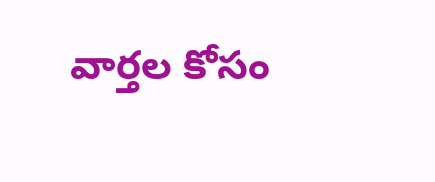వార్తల కోసం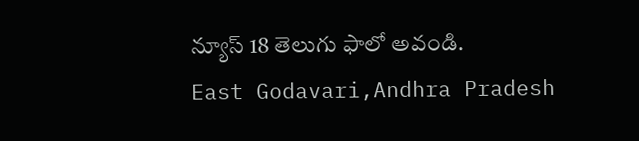న్యూస్ 18 తెలుగు ఫాలో అవండి.
East Godavari,Andhra Pradesh